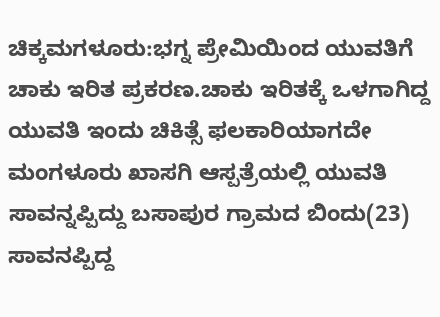ಚಿಕ್ಕಮಗಳೂರು:ಭಗ್ನ ಪ್ರೇಮಿಯಿಂದ ಯುವತಿಗೆ ಚಾಕು ಇರಿತ ಪ್ರಕರಣ.ಚಾಕು ಇರಿತಕ್ಕೆ ಒಳಗಾಗಿದ್ದ ಯುವತಿ ಇಂದು ಚಿಕಿತ್ಸೆ ಫಲಕಾರಿಯಾಗದೇ ಮಂಗಳೂರು ಖಾಸಗಿ ಆಸ್ಪತ್ರೆಯಲ್ಲಿ ಯುವತಿ ಸಾವನ್ನಪ್ಪಿದ್ದು ಬಸಾಪುರ ಗ್ರಾಮದ ಬಿಂದು(23) ಸಾವನಪ್ಪಿದ್ದ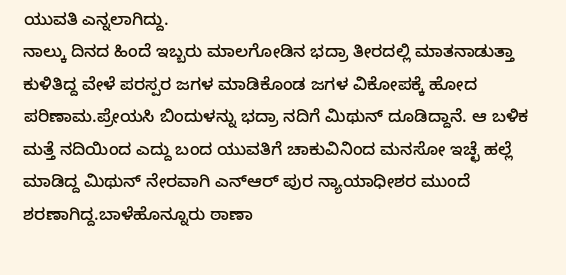ಯುವತಿ ಎನ್ನಲಾಗಿದ್ದು.
ನಾಲ್ಕು ದಿನದ ಹಿಂದೆ ಇಬ್ಬರು ಮಾಲಗೋಡಿನ ಭದ್ರಾ ತೀರದಲ್ಲಿ ಮಾತನಾಡುತ್ತಾ ಕುಳಿತಿದ್ದ ವೇಳೆ ಪರಸ್ಪರ ಜಗಳ ಮಾಡಿಕೊಂಡ ಜಗಳ ವಿಕೋಪಕ್ಕೆ ಹೋದ ಪರಿಣಾಮ.ಪ್ರೇಯಸಿ ಬಿಂದುಳನ್ನು ಭದ್ರಾ ನದಿಗೆ ಮಿಥುನ್ ದೂಡಿದ್ದಾನೆ. ಆ ಬಳಿಕ ಮತ್ತೆ ನದಿಯಿಂದ ಎದ್ದು ಬಂದ ಯುವತಿಗೆ ಚಾಕುವಿನಿಂದ ಮನಸೋ ಇಚ್ಛೆ ಹಲ್ಲೆ ಮಾಡಿದ್ದ ಮಿಥುನ್ ನೇರವಾಗಿ ಎನ್ಆರ್ ಪುರ ನ್ಯಾಯಾಧೀಶರ ಮುಂದೆ ಶರಣಾಗಿದ್ದ.ಬಾಳೆಹೊನ್ನೂರು ಠಾಣಾ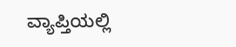ವ್ಯಾಪ್ತಿಯಲ್ಲಿ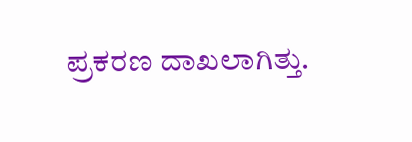ಪ್ರಕರಣ ದಾಖಲಾಗಿತ್ತು.